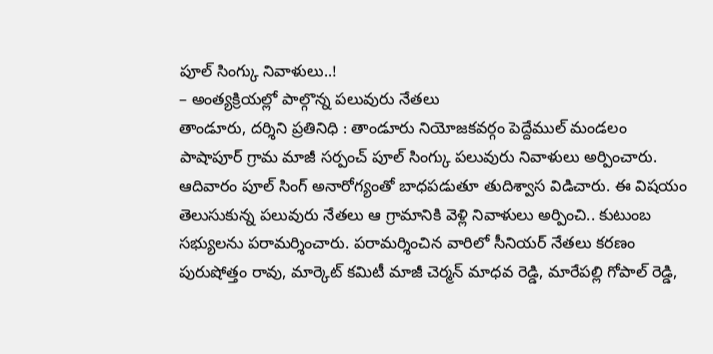పూల్ సింగ్కు నివాళులు..!
– అంత్యక్రియల్లో పాల్గొన్న పలువురు నేతలు
తాండూరు, దర్శిని ప్రతినిధి : తాండూరు నియోజకవర్గం పెద్దేముల్ మండలం పాషాపూర్ గ్రామ మాజీ సర్పంచ్ పూల్ సింగ్కు పలువురు నివాళులు అర్పించారు. ఆదివారం పూల్ సింగ్ అనారోగ్యంతో బాధపడుతూ తుదిశ్వాస విడిచారు. ఈ విషయం తెలుసుకున్న పలువురు నేతలు ఆ గ్రామానికి వెళ్లి నివాళులు అర్పించి.. కుటుంబ సభ్యులను పరామర్శించారు. పరామర్శించిన వారిలో సీనియర్ నేతలు కరణం పురుషోత్తం రావు, మార్కెట్ కమిటీ మాజీ చెర్మన్ మాధవ రెడ్డి, మారేపల్లి గోపాల్ రెడ్డి,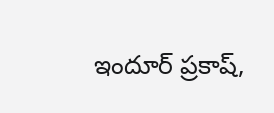ఇందూర్ ప్రకాష్,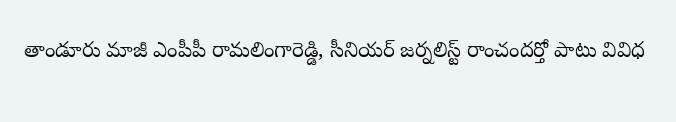తాండూరు మాజీ ఎంపీపీ రామలింగారెడ్డి, సీనియర్ జర్నలిస్ట్ రాంచందర్తో పాటు వివిధ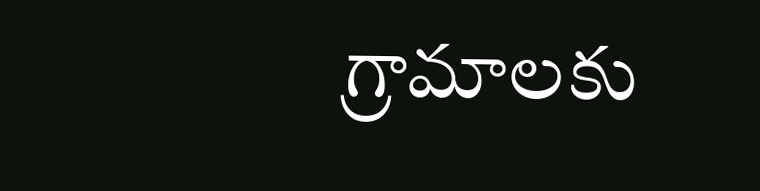గ్రామాలకు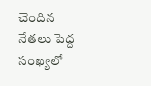చెందిన నేతలు పెద్ద సంఖ్యలో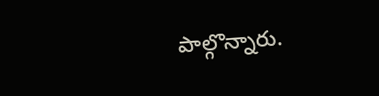పాల్గొన్నారు.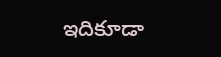ఇదికూడా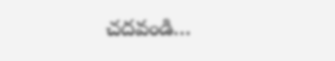చదవండి…